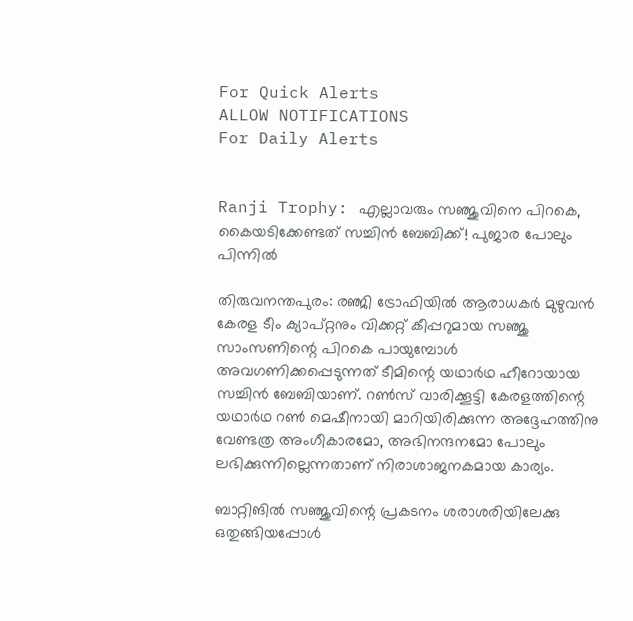For Quick Alerts
ALLOW NOTIFICATIONS
For Daily Alerts


Ranji Trophy: എല്ലാവരും സഞ്ജുവിനെ പിറകെ, കൈയടിക്കേണ്ടത് സച്ചിന്‍ ബേബിക്ക്! പുജാര പോലും പിന്നില്‍

തിരുവനന്തപുരം: രഞ്ജി ട്രോഫിയില്‍ ആരാധകര്‍ മുഴുവന്‍ കേരള ടീം ക്യാപ്റ്റനും വിക്കറ്റ് കീപ്പറുമായ സഞ്ജു സാംസണിന്റെ പിറകെ പായുമ്പോള്‍ അവഗണിക്കപ്പെടുന്നത് ടീമിന്റെ യഥാര്‍ഥ ഹീറോയായ സച്ചിന്‍ ബേബിയാണ്. റണ്‍സ് വാരിക്കൂട്ടി കേരളത്തിന്റെ യഥാര്‍ഥ റണ്‍ മെഷീനായി മാറിയിരിക്കുന്ന അദ്ദേഹത്തിനു വേണ്ടത്ര അംഗീകാരമോ, അഭിനന്ദനമോ പോലും ലഭിക്കുന്നില്ലെന്നതാണ് നിരാശാജനകമായ കാര്യം.

ബാറ്റിങില്‍ സഞ്ജുവിന്റെ പ്രകടനം ശരാശരിയിലേക്കു ഒതുങ്ങിയപ്പോള്‍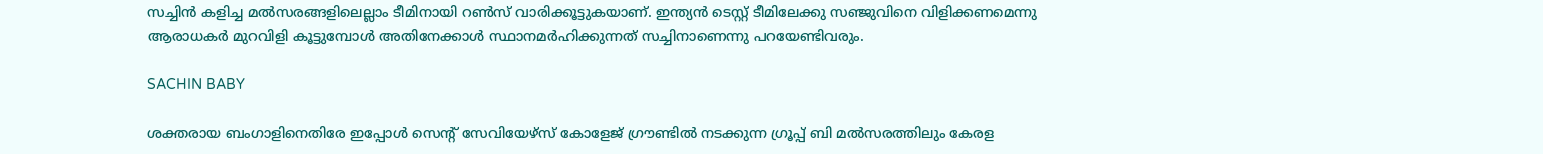സച്ചിന്‍ കളിച്ച മല്‍സരങ്ങളിലെല്ലാം ടീമിനായി റണ്‍സ് വാരിക്കൂട്ടുകയാണ്. ഇന്ത്യന്‍ ടെസ്റ്റ് ടീമിലേക്കു സഞ്ജുവിനെ വിളിക്കണമെന്നു ആരാധകര്‍ മുറവിളി കൂട്ടുമ്പോള്‍ അതിനേക്കാള്‍ സ്ഥാനമര്‍ഹിക്കുന്നത് സച്ചിനാണെന്നു പറയേണ്ടിവരും.

SACHIN BABY

ശക്തരായ ബംഗാളിനെതിരേ ഇപ്പോള്‍ സെന്റ് സേവിയേഴ്‌സ് കോളേജ് ഗ്രൗണ്ടില്‍ നടക്കുന്ന ഗ്രൂപ്പ് ബി മല്‍സരത്തിലും കേരള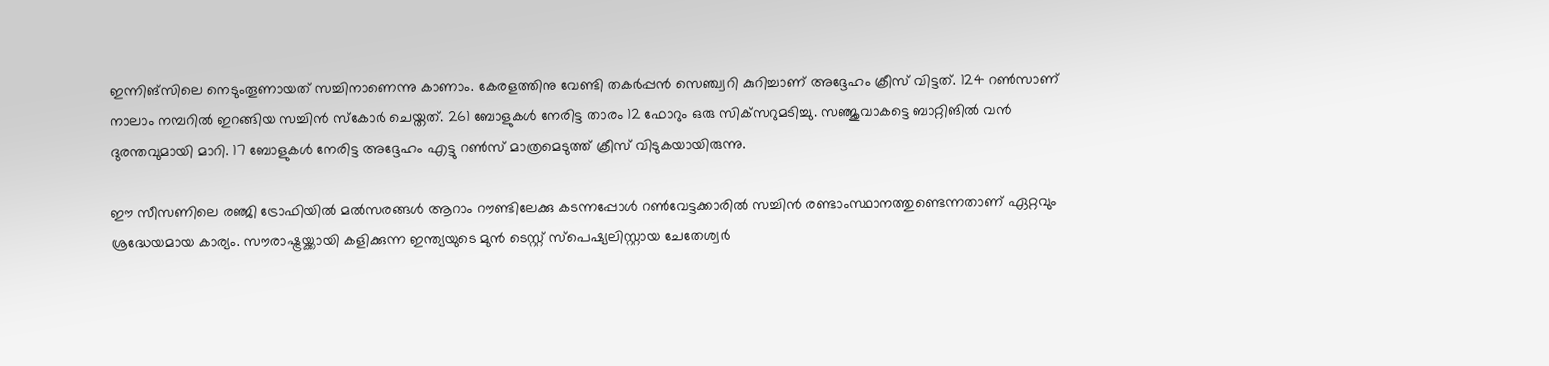ഇന്നിങ്‌സിലെ നെടുംതൂണായത് സച്ചിനാണെന്നു കാണാം. കേരളത്തിനു വേണ്ടി തകര്‍പ്പന്‍ സെഞ്ച്വറി കുറിച്ചാണ് അദ്ദേഹം ക്രീസ് വിട്ടത്. 124 റണ്‍സാണ് നാലാം നമ്പറില്‍ ഇറങ്ങിയ സച്ചിന്‍ സ്‌കോര്‍ ചെയ്തത്. 261 ബോളുകള്‍ നേരിട്ട താരം 12 ഫോറും ഒരു സിക്‌സറുമടിച്ചു. സഞ്ജുവാകട്ടെ ബാറ്റിങില്‍ വന്‍ ദുരന്തവുമായി മാറി. 17 ബോളുകള്‍ നേരിട്ട അദ്ദേഹം എട്ടു റണ്‍സ് മാത്രമെടുത്ത് ക്രീസ് വിടുകയായിരുന്നു.

ഈ സീസണിലെ രഞ്ജി ട്രോഫിയില്‍ മല്‍സരങ്ങള്‍ ആറാം റൗണ്ടിലേക്കു കടന്നപ്പോള്‍ റണ്‍വേട്ടക്കാരില്‍ സച്ചിന്‍ രണ്ടാംസ്ഥാനത്തുണ്ടെന്നതാണ് ഏറ്റവും ശ്രദ്ധേയമായ കാര്യം. സൗരാഷ്ട്രയ്ക്കായി കളിക്കുന്ന ഇന്ത്യയുടെ മുന്‍ ടെസ്റ്റ് സ്‌പെഷ്യലിസ്റ്റായ ചേതേശ്വര്‍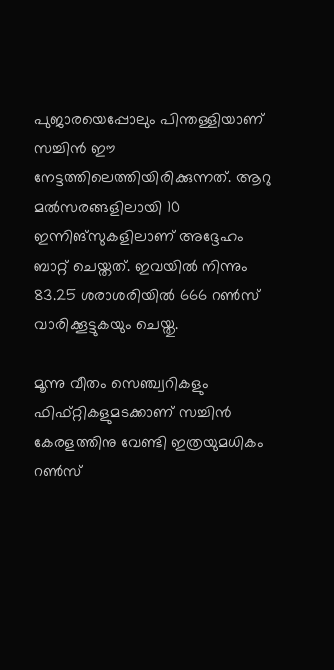പുജാരയെപ്പോലും പിന്തള്ളിയാണ് സച്ചിന്‍ ഈ നേട്ടത്തിലെത്തിയിരിക്കുന്നത്. ആറു മല്‍സരങ്ങളിലായി 10 ഇന്നിങ്‌സുകളിലാണ് അദ്ദേഹം ബാറ്റ് ചെയ്തത്. ഇവയില്‍ നിന്നും 83.25 ശരാശരിയില്‍ 666 റണ്‍സ് വാരിക്കൂട്ടുകയും ചെയ്തു.

മൂന്നു വീതം സെഞ്ച്വറികളും ഫിഫ്റ്റികളുമടക്കാണ് സച്ചിന്‍ കേരളത്തിനു വേണ്ടി ഇത്രയുമധികം റണ്‍സ്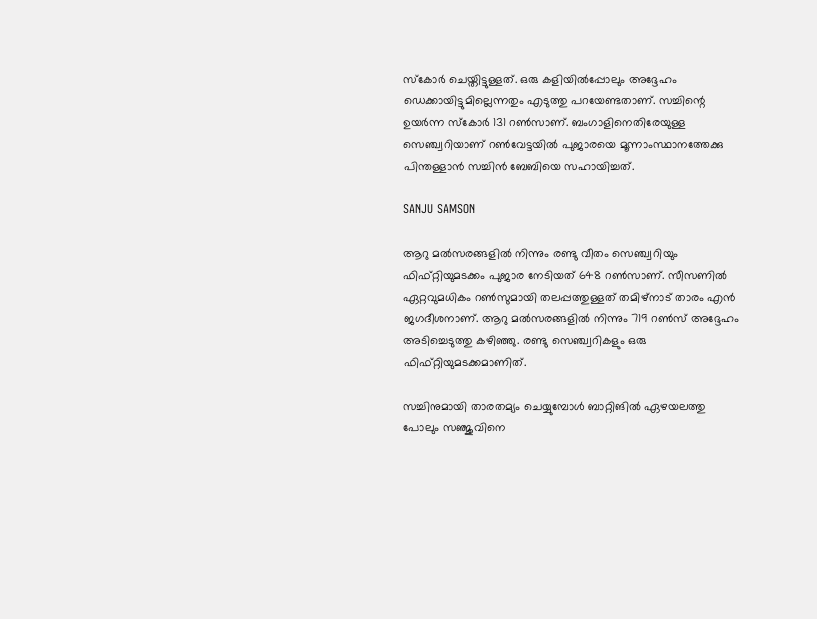സ്‌കോര്‍ ചെയ്തിട്ടുള്ളത്. ഒരു കളിയില്‍പ്പോലും അദ്ദേഹം ഡെക്കായിട്ടുമില്ലെന്നതും എടുത്തു പറയേണ്ടതാണ്. സച്ചിന്റെ ഉയര്‍ന്ന സ്‌കോര്‍ 131 റണ്‍സാണ്. ബംഗാളിനെതിരേയുള്ള സെഞ്ച്വറിയാണ് റണ്‍വേട്ടയില്‍ പുജാരയെ മൂന്നാംസ്ഥാനത്തേക്കു പിന്തള്ളാന്‍ സച്ചിന്‍ ബേബിയെ സഹായിച്ചത്.

SANJU SAMSON

ആറു മല്‍സരങ്ങളില്‍ നിന്നും രണ്ടു വീതം സെഞ്ച്വറിയും ഫിഫ്റ്റിയുമടക്കം പുജാര നേടിയത് 648 റണ്‍സാണ്. സീസണില്‍ ഏറ്റവുമധികം റണ്‍സുമായി തലപ്പത്തുള്ളത് തമിഴ്‌നാട് താരം എന്‍ ജഗദീശനാണ്. ആറു മല്‍സരങ്ങളില്‍ നിന്നും 719 റണ്‍സ് അദ്ദേഹം അടിച്ചെടുത്തു കഴിഞ്ഞു. രണ്ടു സെഞ്ച്വറികളും ഒരു ഫിഫ്റ്റിയുമടക്കമാണിത്.

സച്ചിനുമായി താരതമ്യം ചെയ്യുമ്പോള്‍ ബാറ്റിങില്‍ ഏഴയലത്തു പോലും സഞ്ജുവിനെ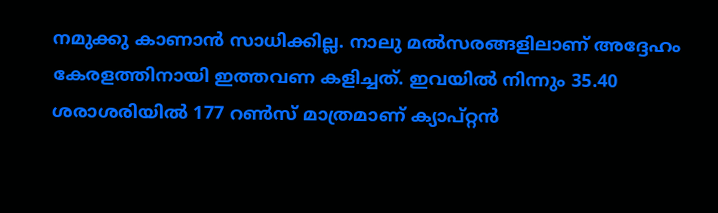നമുക്കു കാണാന്‍ സാധിക്കില്ല. നാലു മല്‍സരങ്ങളിലാണ് അദ്ദേഹം കേരളത്തിനായി ഇത്തവണ കളിച്ചത്. ഇവയില്‍ നിന്നും 35.40 ശരാശരിയില്‍ 177 റണ്‍സ് മാത്രമാണ് ക്യാപ്റ്റന്‍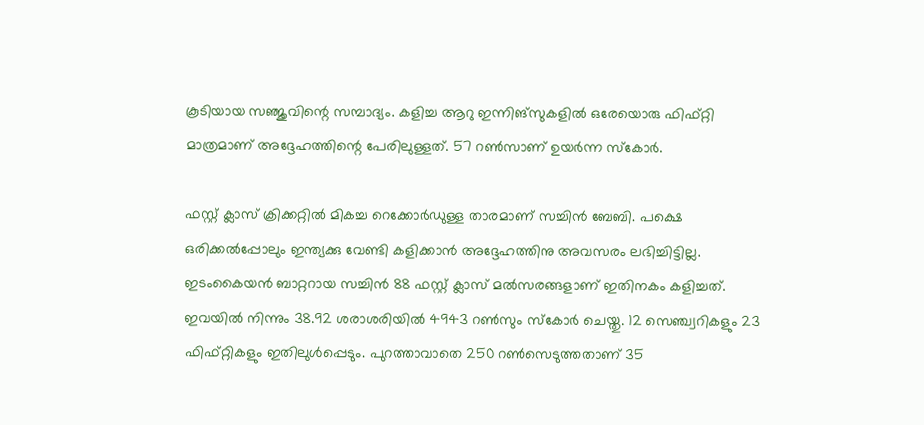കൂടിയായ സഞ്ജുവിന്റെ സമ്പാദ്യം. കളിച്ച ആറു ഇന്നിങ്‌സുകളില്‍ ഒരേയൊരു ഫിഫ്റ്റി മാത്രമാണ് അദ്ദേഹത്തിന്റെ പേരിലുള്ളത്. 57 റണ്‍സാണ് ഉയര്‍ന്ന സ്‌കോര്‍.

ഫസ്റ്റ് ക്ലാസ് ക്രിക്കറ്റില്‍ മികച്ച റെക്കോര്‍ഡുള്ള താരമാണ് സച്ചിന്‍ ബേബി. പക്ഷെ ഒരിക്കല്‍പ്പോലും ഇന്ത്യക്കു വേണ്ടി കളിക്കാന്‍ അദ്ദേഹത്തിനു അവസരം ലഭിച്ചിട്ടില്ല. ഇടംകൈയന്‍ ബാറ്ററായ സച്ചിന്‍ 88 ഫസ്റ്റ് ക്ലാസ് മല്‍സരങ്ങളാണ് ഇതിനകം കളിച്ചത്. ഇവയില്‍ നിന്നും 38.92 ശരാശരിയില്‍ 4943 റണ്‍സും സ്‌കോര്‍ ചെയ്തു. 12 സെഞ്ച്വറികളും 23 ഫിഫ്റ്റികളും ഇതിലുള്‍പ്പെടും. പുറത്താവാതെ 250 റണ്‍സെടുത്തതാണ് 35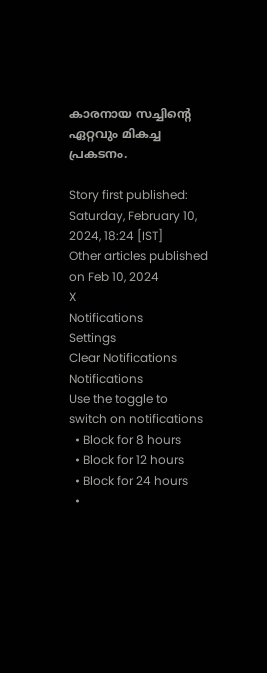കാരനായ സച്ചിന്റെ ഏറ്റവും മികച്ച പ്രകടനം.

Story first published: Saturday, February 10, 2024, 18:24 [IST]
Other articles published on Feb 10, 2024
X
Notifications
Settings
Clear Notifications
Notifications
Use the toggle to switch on notifications
  • Block for 8 hours
  • Block for 12 hours
  • Block for 24 hours
  •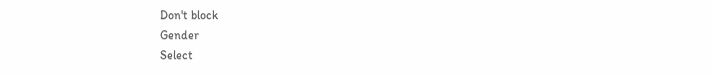Don't block
Gender
Select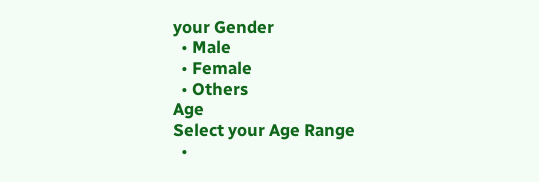your Gender
  • Male
  • Female
  • Others
Age
Select your Age Range
  •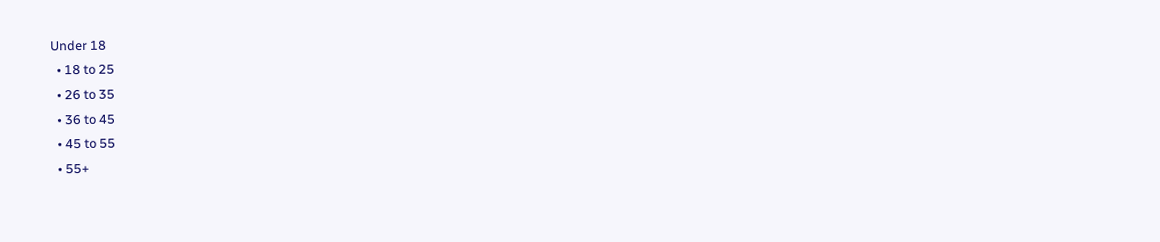Under 18
  • 18 to 25
  • 26 to 35
  • 36 to 45
  • 45 to 55
  • 55+